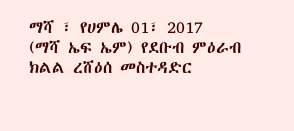ማሻ ፣ የሀምሌ 01፣ 2017 (ማሻ ኤፍ ኤም) የደቡብ ምዕራብ ክልል ረሸዕሰ መስተዳድር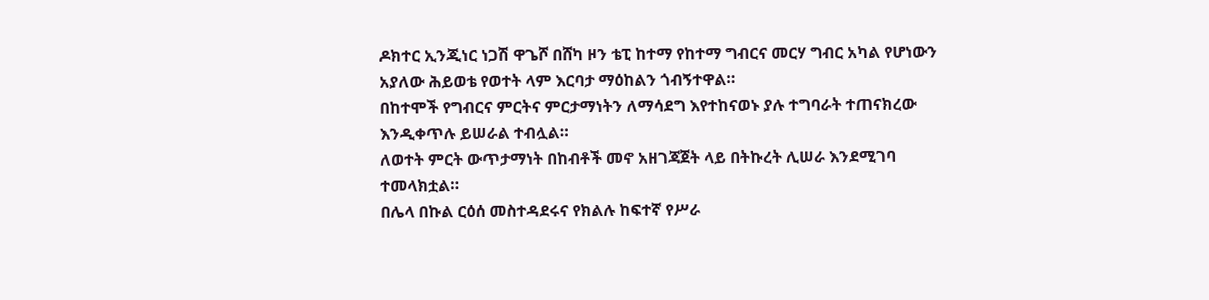ዶክተር ኢንጂነር ነጋሽ ዋጌሾ በሸካ ዞን ቴፒ ከተማ የከተማ ግብርና መርሃ ግብር አካል የሆነውን አያለው ሕይወቴ የወተት ላም እርባታ ማዕከልን ጎብኝተዋል።
በከተሞች የግብርና ምርትና ምርታማነትን ለማሳደግ እየተከናወኑ ያሉ ተግባራት ተጠናክረው እንዲቀጥሉ ይሠራል ተብሏል።
ለወተት ምርት ውጥታማነት በከብቶች መኖ አዘገጃጀት ላይ በትኩረት ሊሠራ እንደሚገባ ተመላክቷል።
በሌላ በኩል ርዕሰ መስተዳደሩና የክልሉ ከፍተኛ የሥራ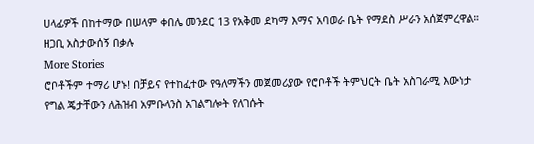ሀላፊዎች በከተማው በሠላም ቀበሌ መንደር 13 የአቅመ ደካማ እማና አባወራ ቤት የማደስ ሥራን አሰጀምረዋል።
ዘጋቢ አስታውሰኝ በቃሉ
More Stories
ሮቦቶችም ተማሪ ሆኑ! በቻይና የተከፈተው የዓለማችን መጀመሪያው የሮቦቶች ትምህርት ቤት አስገራሚ እውነታ
የግል ጄታቸውን ለሕዝብ አምቡላንስ አገልግሎት የለገሱት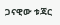ጋናዊው ቱጃር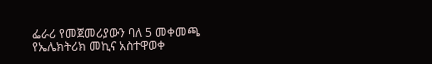ፌራሪ የመጀመሪያውን ባለ 5 መቀመጫ የኤሌክትሪክ መኪና አስተዋወቀ